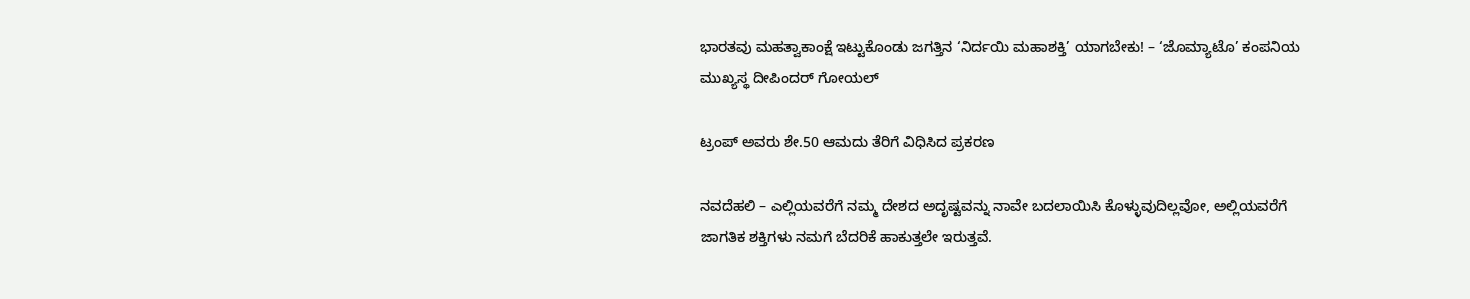ಭಾರತವು ಮಹತ್ವಾಕಾಂಕ್ಷೆ ಇಟ್ಟುಕೊಂಡು ಜಗತ್ತಿನ ‘ನಿರ್ದಯಿ ಮಹಾಶಕ್ತಿ’ ಯಾಗಬೇಕು! – ‘ಜೊಮ್ಯಾಟೊ’ ಕಂಪನಿಯ ಮುಖ್ಯಸ್ಥ ದೀಪಿಂದರ್ ಗೋಯಲ್

ಟ್ರಂಪ್ ಅವರು ಶೇ.50 ಆಮದು ತೆರಿಗೆ ವಿಧಿಸಿದ ಪ್ರಕರಣ

ನವದೆಹಲಿ – ಎಲ್ಲಿಯವರೆಗೆ ನಮ್ಮ ದೇಶದ ಅದೃಷ್ಟವನ್ನು ನಾವೇ ಬದಲಾಯಿಸಿ ಕೊಳ್ಳುವುದಿಲ್ಲವೋ, ಅಲ್ಲಿಯವರೆಗೆ ಜಾಗತಿಕ ಶಕ್ತಿಗಳು ನಮಗೆ ಬೆದರಿಕೆ ಹಾಕುತ್ತಲೇ ಇರುತ್ತವೆ.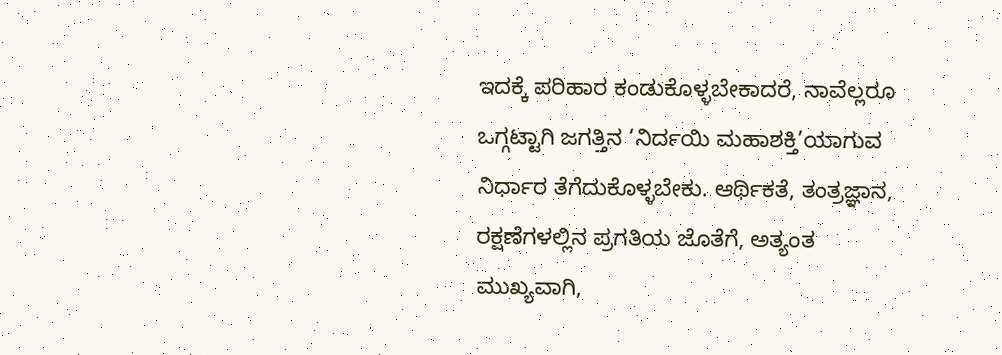ಇದಕ್ಕೆ ಪರಿಹಾರ ಕಂಡುಕೊಳ್ಳಬೇಕಾದರೆ, ನಾವೆಲ್ಲರೂ ಒಗ್ಗಟ್ಟಾಗಿ ಜಗತ್ತಿನ ‘ನಿರ್ದಯಿ ಮಹಾಶಕ್ತಿ’ಯಾಗುವ ನಿರ್ಧಾರ ತೆಗೆದುಕೊಳ್ಳಬೇಕು. ಆರ್ಥಿಕತೆ, ತಂತ್ರಜ್ಞಾನ, ರಕ್ಷಣೆಗಳಲ್ಲಿನ ಪ್ರಗತಿಯ ಜೊತೆಗೆ, ಅತ್ಯಂತ ಮುಖ್ಯವಾಗಿ,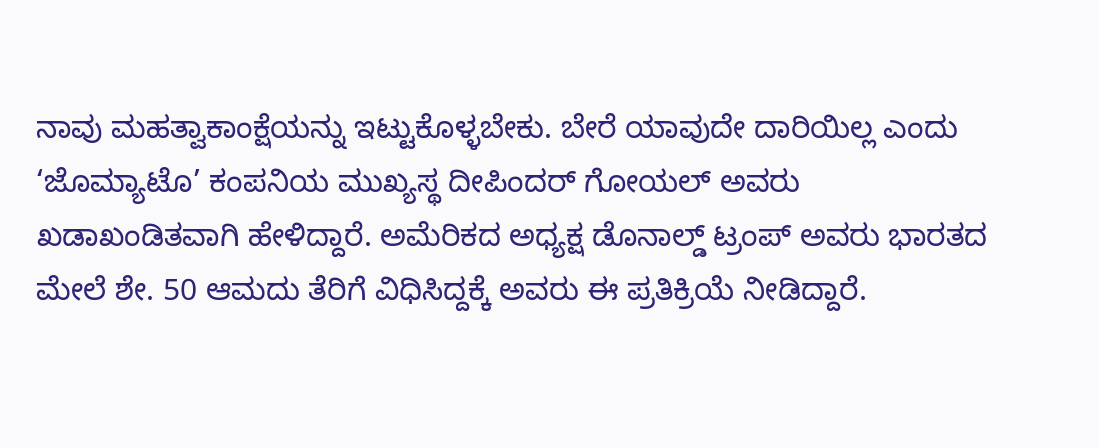ನಾವು ಮಹತ್ವಾಕಾಂಕ್ಷೆಯನ್ನು ಇಟ್ಟುಕೊಳ್ಳಬೇಕು. ಬೇರೆ ಯಾವುದೇ ದಾರಿಯಿಲ್ಲ ಎಂದು ‘ಜೊಮ್ಯಾಟೊ’ ಕಂಪನಿಯ ಮುಖ್ಯಸ್ಥ ದೀಪಿಂದರ್ ಗೋಯಲ್ ಅವರು ಖಡಾಖಂಡಿತವಾಗಿ ಹೇಳಿದ್ದಾರೆ. ಅಮೆರಿಕದ ಅಧ್ಯಕ್ಷ ಡೊನಾಲ್ಡ್ ಟ್ರಂಪ್ ಅವರು ಭಾರತದ ಮೇಲೆ ಶೇ. 50 ಆಮದು ತೆರಿಗೆ ವಿಧಿಸಿದ್ದಕ್ಕೆ ಅವರು ಈ ಪ್ರತಿಕ್ರಿಯೆ ನೀಡಿದ್ದಾರೆ.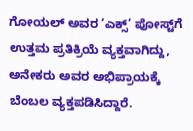ಗೋಯಲ್ ಅವರ ‘ಎಕ್ಸ್’ ಪೋಸ್ಟ್‌ಗೆ ಉತ್ತಮ ಪ್ರತಿಕ್ರಿಯೆ ವ್ಯಕ್ತವಾಗಿದ್ದು, ಅನೇಕರು ಅವರ ಅಭಿಪ್ರಾಯಕ್ಕೆ ಬೆಂಬಲ ವ್ಯಕ್ತಪಡಿಸಿದ್ದಾರೆ.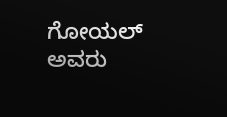ಗೋಯಲ್ ಅವರು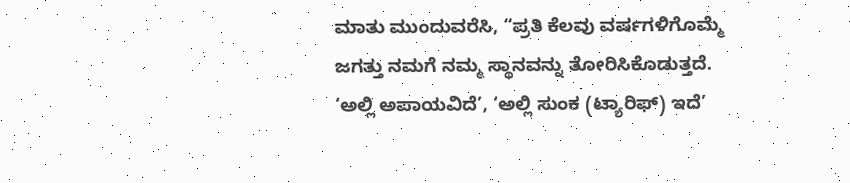ಮಾತು ಮುಂದುವರೆಸಿ, “ಪ್ರತಿ ಕೆಲವು ವರ್ಷಗಳಿಗೊಮ್ಮೆ ಜಗತ್ತು ನಮಗೆ ನಮ್ಮ ಸ್ಥಾನವನ್ನು ತೋರಿಸಿಕೊಡುತ್ತದೆ. ‘ಅಲ್ಲಿ ಅಪಾಯವಿದೆ’, ‘ಅಲ್ಲಿ ಸುಂಕ (ಟ್ಯಾರಿಫ್) ಇದೆ’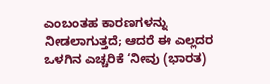ಎಂಬಂತಹ ಕಾರಣಗಳನ್ನು ನೀಡಲಾಗುತ್ತದೆ; ಆದರೆ ಈ ಎಲ್ಲದರ ಒಳಗಿನ ಎಚ್ಚರಿಕೆ ‘ನೀವು (ಭಾರತ)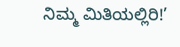ನಿಮ್ಮ ಮಿತಿಯಲ್ಲಿರಿ!’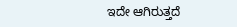ಇದೇ ಆಗಿರುತ್ತದೆ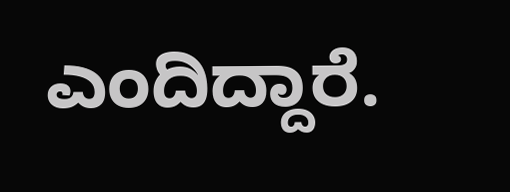ಎಂದಿದ್ದಾರೆ.